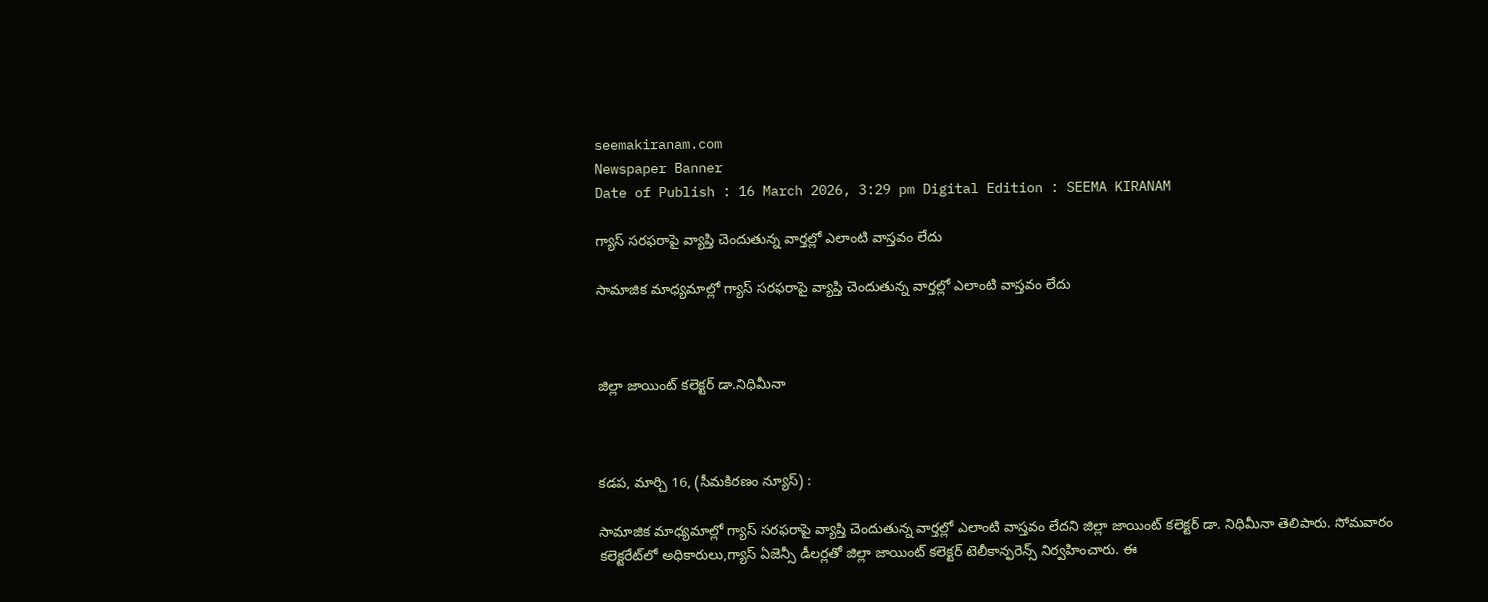seemakiranam.com
Newspaper Banner
Date of Publish : 16 March 2026, 3:29 pm Digital Edition : SEEMA KIRANAM

గ్యాస్ సరఫరాపై వ్యాప్తి చెందుతున్న వార్తల్లో ఎలాంటి వాస్తవం లేదు

సామాజిక మాధ్యమాల్లో గ్యాస్ సరఫరాపై వ్యాప్తి చెందుతున్న వార్తల్లో ఎలాంటి వాస్తవం లేదు



జిల్లా జాయింట్ కలెక్టర్ డా.నిధిమీనా



కడప, మార్చి 16, (సీమకిరణం న్యూస్) :

సామాజిక మాధ్యమాల్లో గ్యాస్ సరఫరాపై వ్యాప్తి చెందుతున్న వార్తల్లో ఎలాంటి వాస్తవం లేదని జిల్లా జాయింట్ కలెక్టర్ డా. నిధిమీనా తెలిపారు. సోమవారం కలెక్టరేట్‌లో అధికారులు,గ్యాస్ ఏజెన్సీ డీలర్లతో జిల్లా జాయింట్ కలెక్టర్ టెలీకాన్ఫరెన్స్ నిర్వహించారు. ఈ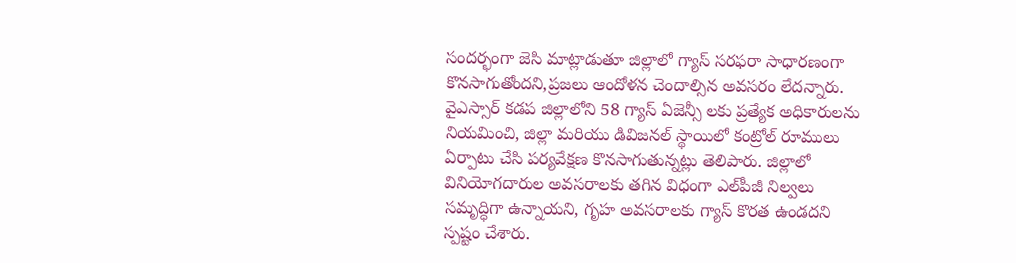సందర్భంగా జెసి మాట్లాడుతూ జిల్లాలో గ్యాస్ సరఫరా సాధారణంగా కొనసాగుతోందని,ప్రజలు ఆందోళన చెందాల్సిన అవసరం లేదన్నారు. వైఎస్సార్ కడప జిల్లాలోని 58 గ్యాస్ ఏజెన్సీ లకు ప్రత్యేక అధికారులను నియమించి, జిల్లా మరియు డివిజనల్ స్థాయిలో కంట్రోల్ రూములు ఏర్పాటు చేసి పర్యవేక్షణ కొనసాగుతున్నట్లు తెలిపారు. జిల్లాలో వినియోగదారుల అవసరాలకు తగిన విధంగా ఎల్‌పీజీ నిల్వలు సమృద్ధిగా ఉన్నాయని, గృహ అవసరాలకు గ్యాస్ కొరత ఉండదని స్పష్టం చేశారు.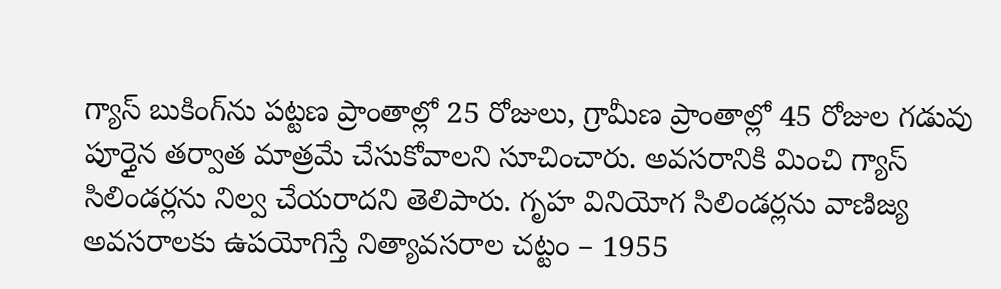గ్యాస్ బుకింగ్‌ను పట్టణ ప్రాంతాల్లో 25 రోజులు, గ్రామీణ ప్రాంతాల్లో 45 రోజుల గడువు పూర్తైన తర్వాత మాత్రమే చేసుకోవాలని సూచించారు. అవసరానికి మించి గ్యాస్ సిలిండర్లను నిల్వ చేయరాదని తెలిపారు. గృహ వినియోగ సిలిండర్లను వాణిజ్య అవసరాలకు ఉపయోగిస్తే నిత్యావసరాల చట్టం – 1955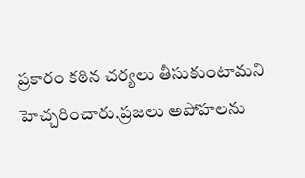ప్రకారం కఠిన చర్యలు తీసుకుంటామని హెచ్చరించారు.ప్రజలు అపోహలను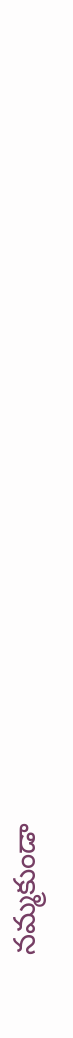నమ్మకుండా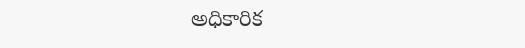అధికారిక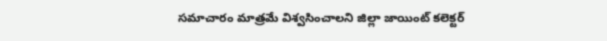సమాచారం మాత్రమే విశ్వసించాలని జిల్లా జాయింట్ కలెక్టర్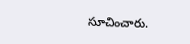సూచించారు.